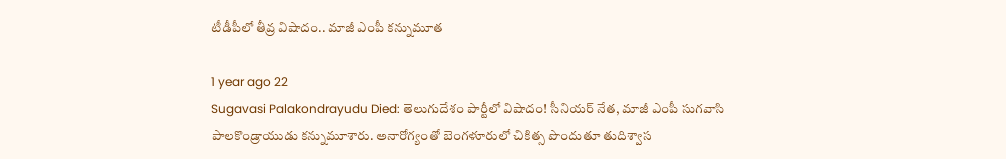టీడీపీలో తీవ్ర విషాదం.. మాజీ ఎంపీ కన్నుమూత

1 year ago 22
Sugavasi Palakondrayudu Died: తెలుగుదేశం పార్టీలో విషాదం! సీనియర్ నేత, మాజీ ఎంపీ సుగవాసి పాలకొండ్రాయుడు కన్నుమూశారు. అనారోగ్యంతో బెంగళూరులో చికిత్స పొందుతూ తుదిశ్వాస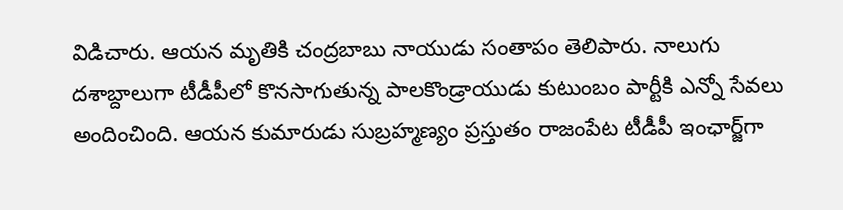విడిచారు. ఆయన మృతికి చంద్రబాబు నాయుడు సంతాపం తెలిపారు. నాలుగు దశాబ్దాలుగా టీడీపీలో కొనసాగుతున్న పాలకొండ్రాయుడు కుటుంబం పార్టీకి ఎన్నో సేవలు అందించింది. ఆయన కుమారుడు సుబ్రహ్మణ్యం ప్రస్తుతం రాజంపేట టీడీపీ ఇంఛార్జ్‌గా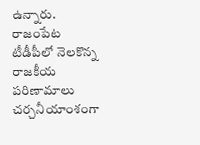ఉన్నారు. రాజంపేట టీడీపీలో నెలకొన్న రాజకీయ పరిణామాలు చర్చనీయాంశంగా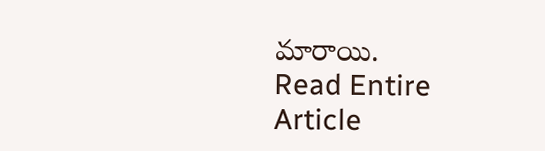మారాయి.
Read Entire Article